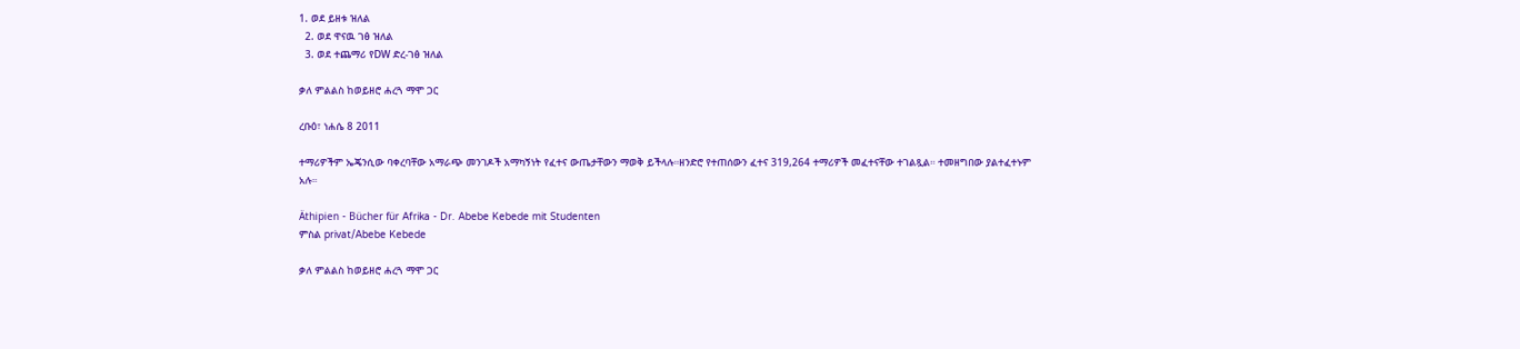1. ወደ ይዘቱ ዝለል
  2. ወደ ዋናዉ ገፅ ዝለል
  3. ወደ ተጨማሪ የDW ድረ-ገፅ ዝለል

ቃለ ምልልስ ከወይዘሮ ሐረጓ ማሞ ጋር

ረቡዕ፣ ነሐሴ 8 2011

ተማሪዎችም ኤጄንሲው ባቀረባቸው አማራጭ መንገዶች አማካኝነት የፈተና ውጤታቸውን ማወቅ ይችላሉ።ዘንድሮ የተጠሰውን ፈተና 319,264 ተማሪዎች መፈተናቸው ተገልጿል። ተመዘግበው ያልተፈተኑም አሉ።

Äthipien - Bücher für Afrika - Dr. Abebe Kebede mit Studenten
ምስል privat/Abebe Kebede

ቃለ ምልልስ ከወይዘሮ ሐረጓ ማሞ ጋር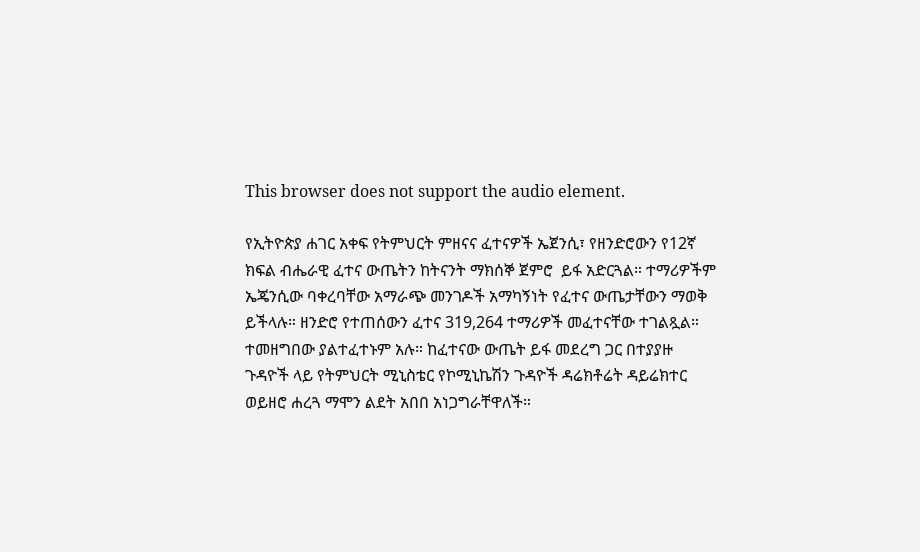This browser does not support the audio element.

የኢትዮጵያ ሐገር አቀፍ የትምህርት ምዘናና ፈተናዎች ኤጀንሲ፣ የዘንድሮውን የ12ኛ ክፍል ብሔራዊ ፈተና ውጤትን ከትናንት ማክሰኞ ጀምሮ  ይፋ አድርጓል። ተማሪዎችም ኤጄንሲው ባቀረባቸው አማራጭ መንገዶች አማካኝነት የፈተና ውጤታቸውን ማወቅ ይችላሉ። ዘንድሮ የተጠሰውን ፈተና 319,264 ተማሪዎች መፈተናቸው ተገልጿል። ተመዘግበው ያልተፈተኑም አሉ። ከፈተናው ውጤት ይፋ መደረግ ጋር በተያያዙ ጉዳዮች ላይ የትምህርት ሚኒስቴር የኮሚኒኬሽን ጉዳዮች ዳሬክቶሬት ዳይሬክተር ወይዘሮ ሐረጓ ማሞን ልደት አበበ አነጋግራቸዋለች።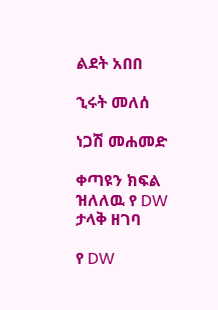ልደት አበበ

ኂሩት መለሰ

ነጋሽ መሐመድ

ቀጣዩን ክፍል ዝለለዉ የ DW ታላቅ ዘገባ

የ DW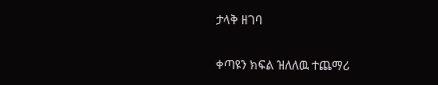ታላቅ ዘገባ

ቀጣዩን ክፍል ዝለለዉ ተጨማሪ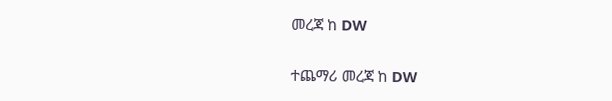መረጃ ከ DW

ተጨማሪ መረጃ ከ DW